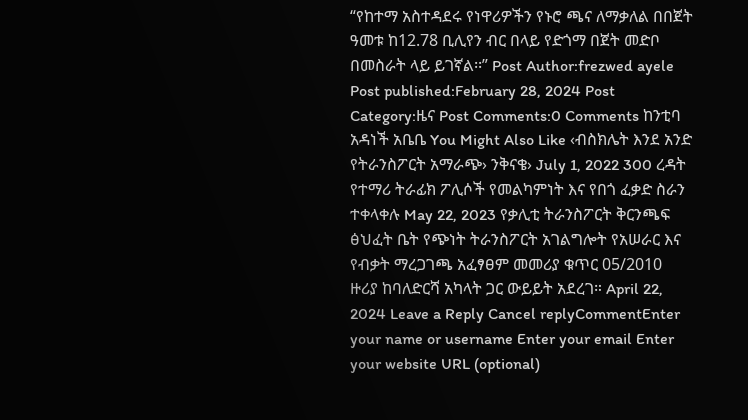“የከተማ አስተዳደሩ የነዋሪዎችን የኑሮ ጫና ለማቃለል በበጀት ዓመቱ ከ12.78 ቢሊየን ብር በላይ የድጎማ በጀት መድቦ በመስራት ላይ ይገኛል፡፡” Post Author:frezwed ayele Post published:February 28, 2024 Post Category:ዜና Post Comments:0 Comments ከንቲባ አዳነች አቤቤ You Might Also Like ‹ብስክሌት እንደ አንድ የትራንስፖርት አማራጭ› ንቅናቄ› July 1, 2022 300 ረዳት የተማሪ ትራፊክ ፖሊሶች የመልካምነት እና የበጎ ፈቃድ ስራን ተቀላቀሉ May 22, 2023 የቃሊቲ ትራንስፖርት ቅርንጫፍ ፅህፈት ቤት የጭነት ትራንስፖርት አገልግሎት የአሠራር እና የብቃት ማረጋገጫ አፈፃፀም መመሪያ ቁጥር 05/2010 ዙሪያ ከባለድርሻ አካላት ጋር ውይይት አደረገ። April 22, 2024 Leave a Reply Cancel replyCommentEnter your name or username Enter your email Enter your website URL (optional)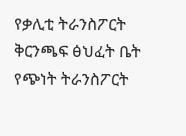የቃሊቲ ትራንስፖርት ቅርንጫፍ ፅህፈት ቤት የጭነት ትራንስፖርት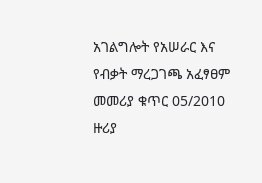አገልግሎት የአሠራር እና የብቃት ማረጋገጫ አፈፃፀም መመሪያ ቁጥር 05/2010 ዙሪያ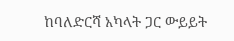ከባለድርሻ አካላት ጋር ውይይት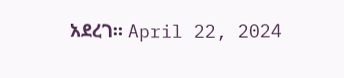አደረገ። April 22, 2024